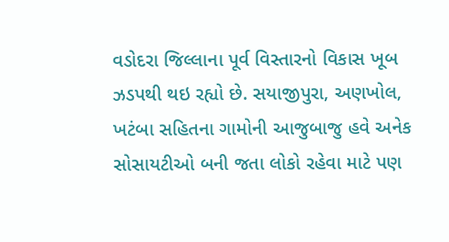વડોદરા જિલ્લાના પૂર્વ વિસ્તારનો વિકાસ ખૂબ ઝડપથી થઇ રહ્યો છે. સયાજીપુરા, અણખોલ, ખટંબા સહિતના ગામોની આજુબાજુ હવે અનેક સોસાયટીઓ બની જતા લોકો રહેવા માટે પણ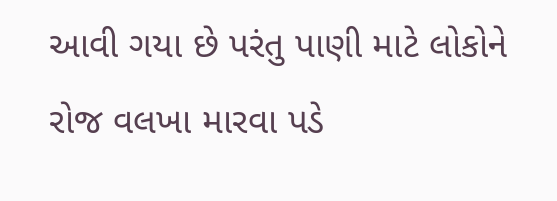આવી ગયા છે પરંતુ પાણી માટે લોકોને રોજ વલખા મારવા પડે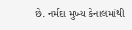છે. નર્મદા મુખ્ય કેનાલમાંથી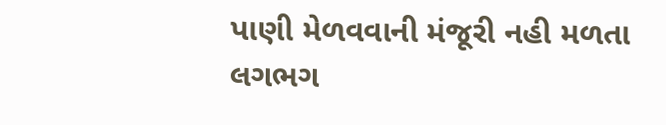પાણી મેળવવાની મંજૂરી નહી મળતા લગભગ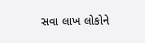સવા લાખ લોકોને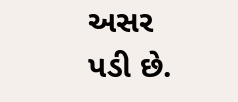અસર પડી છે.